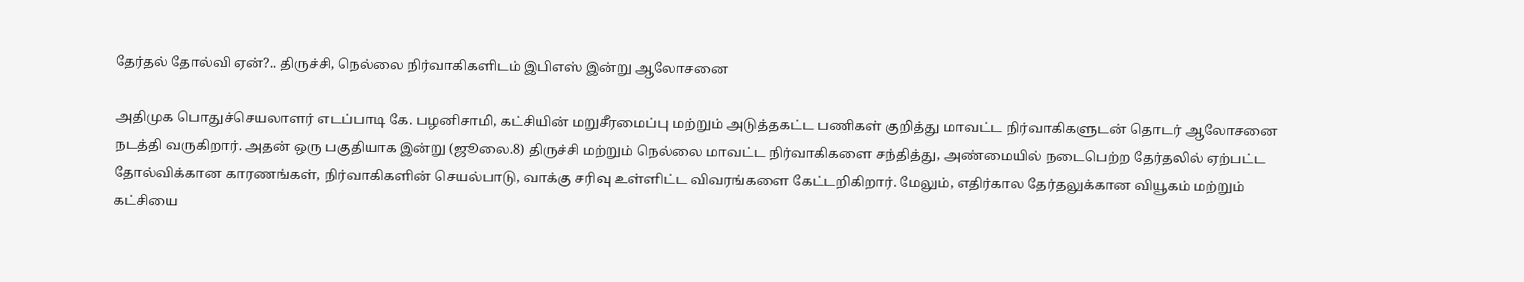தேர்தல் தோல்வி ஏன்?.. திருச்சி, நெல்லை நிர்வாகிகளிடம் இபிஎஸ் இன்று ஆலோசனை

அதிமுக பொதுச்செயலாளர் எடப்பாடி கே. பழனிசாமி, கட்சியின் மறுசீரமைப்பு மற்றும் அடுத்தகட்ட பணிகள் குறித்து மாவட்ட நிர்வாகிகளுடன் தொடர் ஆலோசனை நடத்தி வருகிறார். அதன் ஒரு பகுதியாக இன்று (ஜூலை.8) திருச்சி மற்றும் நெல்லை மாவட்ட நிர்வாகிகளை சந்தித்து, அண்மையில் நடைபெற்ற தேர்தலில் ஏற்பட்ட தோல்விக்கான காரணங்கள், நிர்வாகிகளின் செயல்பாடு, வாக்கு சரிவு உள்ளிட்ட விவரங்களை கேட்டறிகிறார். மேலும், எதிர்கால தேர்தலுக்கான வியூகம் மற்றும் கட்சியை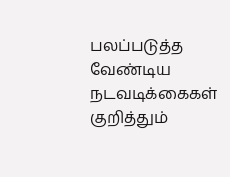பலப்படுத்த வேண்டிய நடவடிக்கைகள் குறித்தும்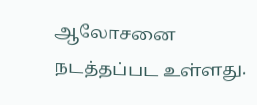ஆலோசனை நடத்தப்பட உள்ளது.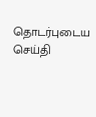தொடர்புடைய செய்தி